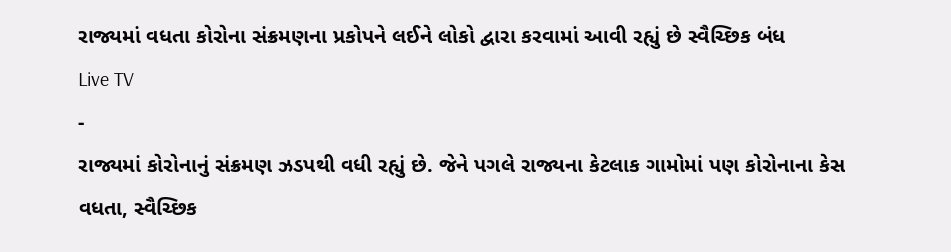રાજ્યમાં વધતા કોરોના સંક્રમણના પ્રકોપને લઈને લોકો દ્વારા કરવામાં આવી રહ્યું છે સ્વૈચ્છિક બંધ
Live TV
-
રાજ્યમાં કોરોનાનું સંક્રમણ ઝડપથી વધી રહ્યું છે. જેને પગલે રાજ્યના કેટલાક ગામોમાં પણ કોરોનાના કેસ વધતા, સ્વૈચ્છિક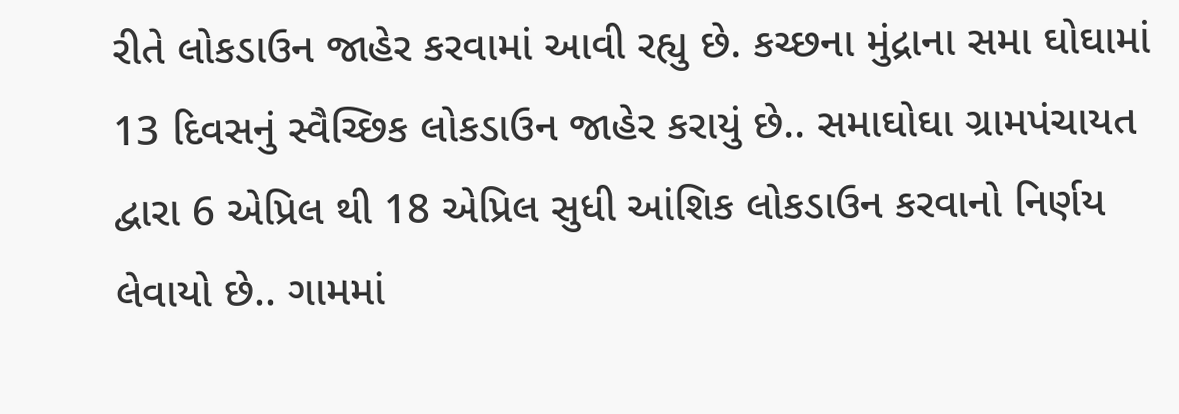રીતે લોકડાઉન જાહેર કરવામાં આવી રહ્યુ છે. કચ્છના મુંદ્રાના સમા ઘોઘામાં 13 દિવસનું સ્વૈચ્છિક લોકડાઉન જાહેર કરાયું છે.. સમાઘોઘા ગ્રામપંચાયત દ્વારા 6 એપ્રિલ થી 18 એપ્રિલ સુધી આંશિક લોકડાઉન કરવાનો નિર્ણય લેવાયો છે.. ગામમાં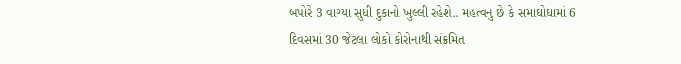બપોરે 3 વાગ્યા સુધી દુકાનો ખુલ્લી રહેશે.. મહત્વનુ છે કે સમાઘોઘામાં 6 દિવસમાં 30 જેટલા લોકો કોરોનાથી સંક્રમિત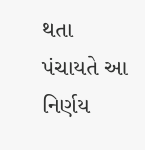થતા પંચાયતે આ નિર્ણય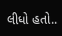લીધો હતો..